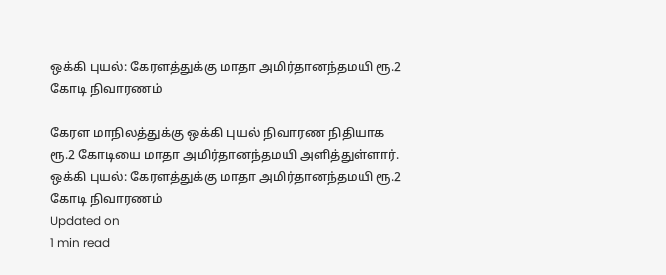ஒக்கி புயல்: கேரளத்துக்கு மாதா அமிர்தானந்தமயி ரூ.2 கோடி நிவாரணம்

கேரள மாநிலத்துக்கு ஒக்கி புயல் நிவாரண நிதியாக ரூ.2 கோடியை மாதா அமிர்தானந்தமயி அளித்துள்ளார்.
ஒக்கி புயல்: கேரளத்துக்கு மாதா அமிர்தானந்தமயி ரூ.2 கோடி நிவாரணம்
Updated on
1 min read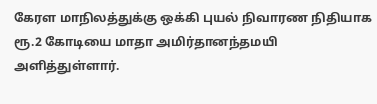கேரள மாநிலத்துக்கு ஒக்கி புயல் நிவாரண நிதியாக ரூ.2 கோடியை மாதா அமிர்தானந்தமயி அளித்துள்ளார்.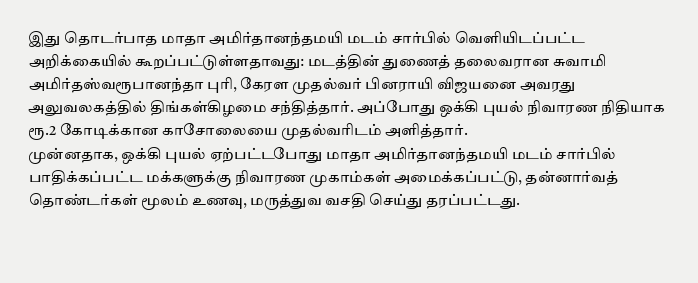இது தொடர்பாத மாதா அமிர்தானந்தமயி மடம் சார்பில் வெளியிடப்பட்ட அறிக்கையில் கூறப்பட்டுள்ளதாவது: மடத்தின் துணைத் தலைவரான சுவாமி அமிர்தஸ்வரூபானந்தா புரி, கேரள முதல்வர் பினராயி விஜயனை அவரது அலுவலகத்தில் திங்கள்கிழமை சந்தித்தார். அப்போது ஒக்கி புயல் நிவாரண நிதியாக ரூ.2 கோடிக்கான காசோலையை முதல்வரிடம் அளித்தார்.
முன்னதாக, ஒக்கி புயல் ஏற்பட்டபோது மாதா அமிர்தானந்தமயி மடம் சார்பில் பாதிக்கப்பட்ட மக்களுக்கு நிவாரண முகாம்கள் அமைக்கப்பட்டு, தன்னார்வத் தொண்டர்கள் மூலம் உணவு, மருத்துவ வசதி செய்து தரப்பட்டது.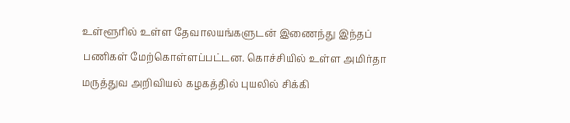உள்ளூரில் உள்ள தேவாலயங்களுடன் இணைந்து இந்தப் பணிகள் மேற்கொள்ளப்பட்டன. கொச்சியில் உள்ள அமிர்தா மருத்துவ அறிவியல் கழகத்தில் புயலில் சிக்கி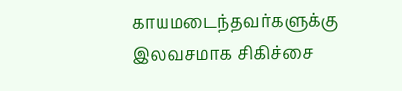காயமடைந்தவர்களுக்கு இலவசமாக சிகிச்சை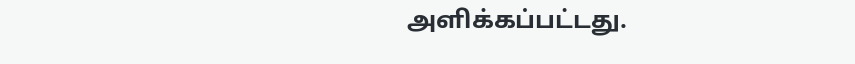அளிக்கப்பட்டது.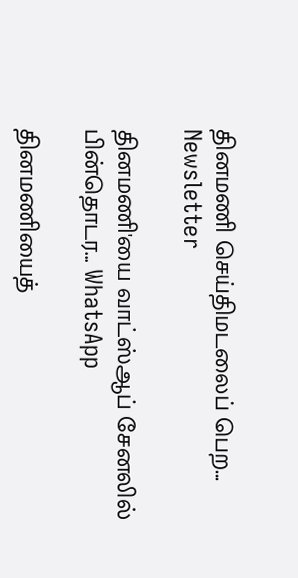தினமணி செய்திமடலைப் பெற... Newsletter

தினமணி'யை வாட்ஸ்ஆப் சேனலில் பின்தொடர... WhatsApp

தினமணியைத்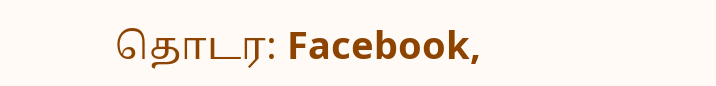தொடர: Facebook,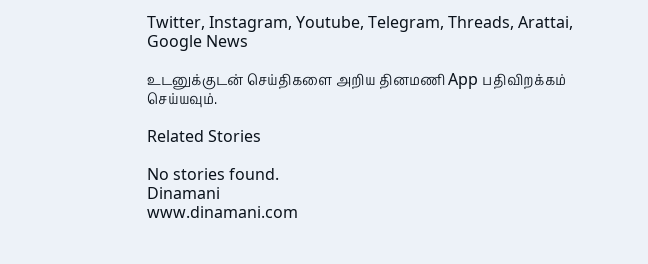Twitter, Instagram, Youtube, Telegram, Threads, Arattai, Google News

உடனுக்குடன் செய்திகளை அறிய தினமணி App பதிவிறக்கம் செய்யவும்.

Related Stories

No stories found.
Dinamani
www.dinamani.com